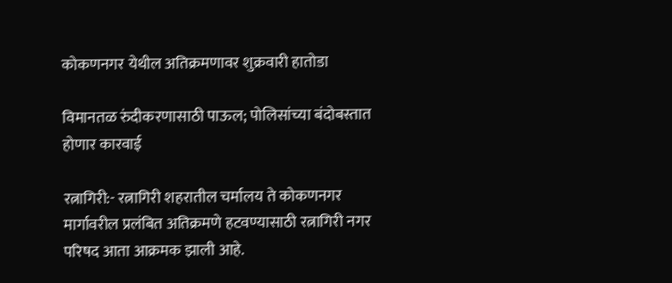कोकणनगर येथील अतिक्रमणावर शुक्रवारी हातोडा

विमानतळ रुंदीकरणासाठी पाऊल; पोलिसांच्या बंदोबस्तात होणार कारवाई

रत्नागिरी:- रत्नागिरी शहरातील चर्मालय ते कोकणनगर मार्गावरील प्रलंबित अतिक्रमणे हटवण्यासाठी रत्नागिरी नगर परिषद आता आक्रमक झाली आहे.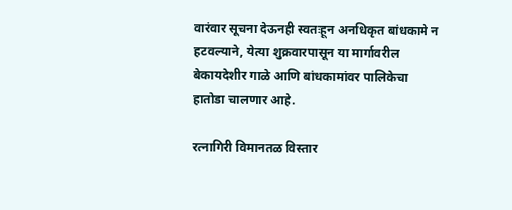वारंवार सूचना देऊनही स्वतःहून अनधिकृत बांधकामे न हटवल्याने, येत्या शुक्रवारपासून या मार्गावरील बेकायदेशीर गाळे आणि बांधकामांवर पालिकेचा हातोडा चालणार आहे.

रत्नागिरी विमानतळ विस्तार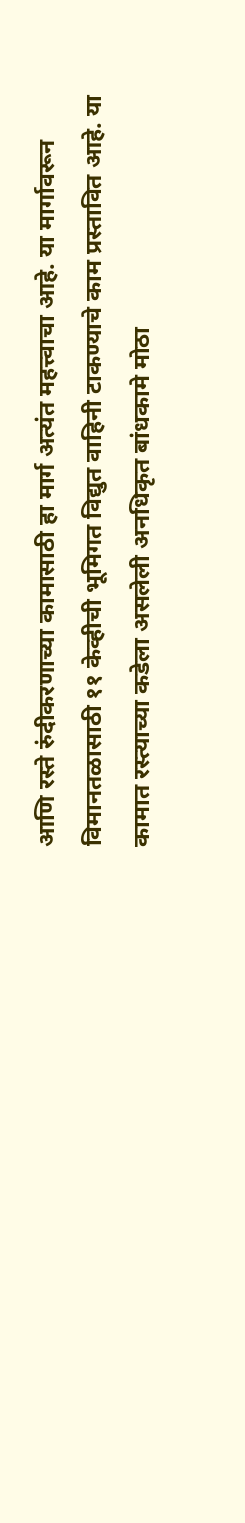आणि रस्ते रुंदीकरणाच्या कामासाठी हा मार्ग अत्यंत महत्त्वाचा आहे. या मार्गावरून विमानतळासाठी ११ केव्हीची भूमिगत विद्युत वाहिनी टाकण्याचे काम प्रस्तावित आहे. या कामात रस्त्याच्या कडेला असलेली अनधिकृत बांधकामे मोठा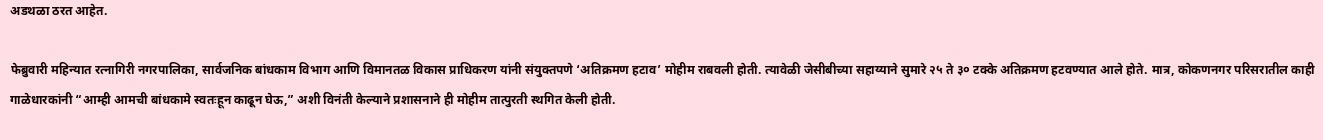अडथळा ठरत आहेत.

फेब्रुवारी महिन्यात रत्नागिरी नगरपालिका, सार्वजनिक बांधकाम विभाग आणि विमानतळ विकास प्राधिकरण यांनी संयुक्तपणे ‘अतिक्रमण हटाव’ मोहीम राबवली होती. त्यावेळी जेसीबीच्या सहाय्याने सुमारे २५ ते ३० टक्के अतिक्रमण हटवण्यात आले होते. मात्र, कोकणनगर परिसरातील काही गाळेधारकांनी “आम्ही आमची बांधकामे स्वतःहून काढून घेऊ,” अशी विनंती केल्याने प्रशासनाने ही मोहीम तात्पुरती स्थगित केली होती.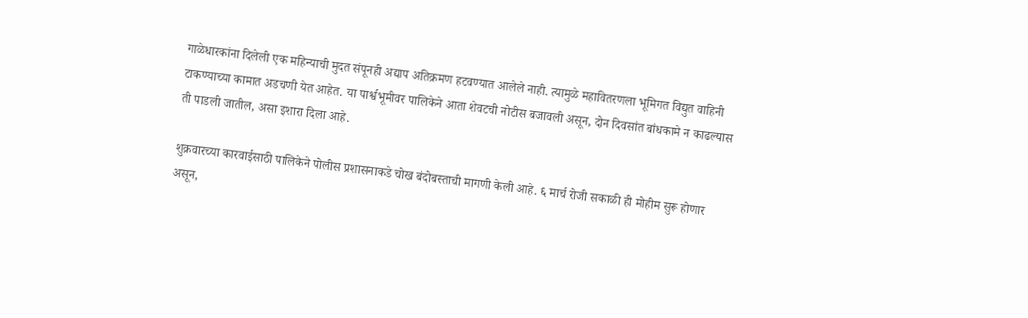गाळेधारकांना दिलेली एक महिन्याची मुदत संपूनही अद्याप अतिक्रमण हटवण्यात आलेले नाही. त्यामुळे महावितरणला भूमिगत विद्युत वाहिनी टाकण्याच्या कामात अडचणी येत आहेत. या पार्श्वभूमीवर पालिकेने आता शेवटची नोटीस बजावली असून, दोन दिवसांत बांधकामे न काढल्यास ती पाडली जातील, असा इशारा दिला आहे.

शुक्रवारच्या कारवाईसाठी पालिकेने पोलीस प्रशासनाकडे चोख बंदोबस्ताची मागणी केली आहे. ६ मार्च रोजी सकाळी ही मोहीम सुरू होणार असून,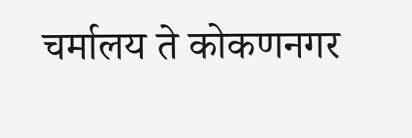चर्मालय ते कोकणनगर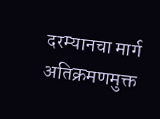दरम्यानचा मार्ग अतिक्रमणमुक्त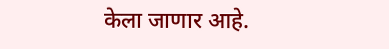केला जाणार आहे.